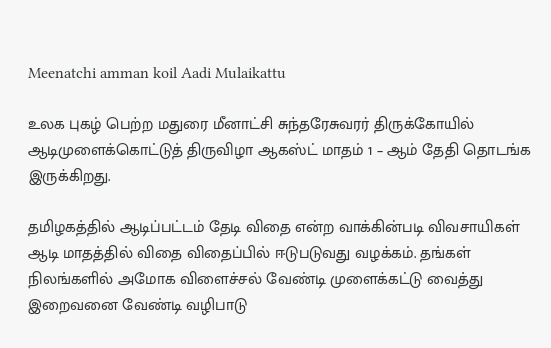Meenatchi amman koil Aadi Mulaikattu

உலக புகழ் பெற்ற மதுரை மீனாட்சி சுந்தரேசுவரர் திருக்கோயில் ஆடிமுளைக்கொட்டுத் திருவிழா ஆகஸ்ட் மாதம் 1 – ஆம் தேதி தொடங்க இருக்கிறது.

தமிழகத்தில் ஆடிப்பட்டம் தேடி விதை என்ற வாக்கின்படி விவசாயிகள் ஆடி மாதத்தில் விதை விதைப்பில் ஈடுபடுவது வழக்கம். தங்கள் நிலங்களில் அமோக விளைச்சல் வேண்டி முளைக்கட்டு வைத்து இறைவனை வேண்டி வழிபாடு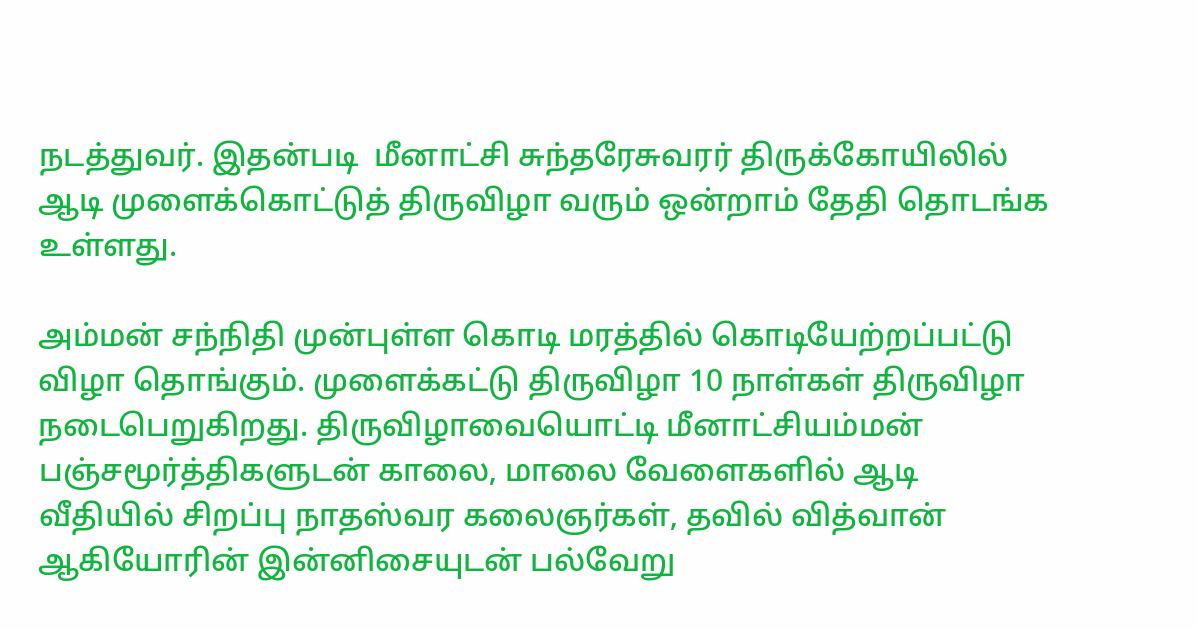நடத்துவர். இதன்படி  மீனாட்சி சுந்தரேசுவரர் திருக்கோயிலில் ஆடி முளைக்கொட்டுத் திருவிழா வரும் ஒன்றாம் தேதி தொடங்க உள்ளது.

அம்மன் சந்நிதி முன்புள்ள கொடி மரத்தில் கொடியேற்றப்பட்டு விழா தொங்கும். முளைக்கட்டு திருவிழா 10 நாள்கள் திருவிழா நடைபெறுகிறது. திருவிழாவையொட்டி மீனாட்சியம்மன் பஞ்சமூர்த்திகளுடன் காலை, மாலை வேளைகளில் ஆடி வீதியில் சிறப்பு நாதஸ்வர கலைஞர்கள், தவில் வித்வான் ஆகியோரின் இன்னிசையுடன் பல்வேறு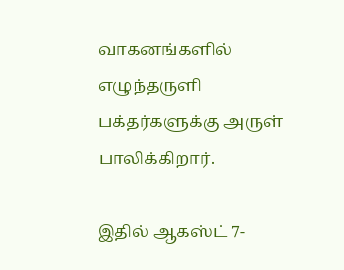வாகனங்களில் எழுந்தருளி பக்தர்களுக்கு அருள் பாலிக்கிறார்.

இதில் ஆகஸ்ட் 7-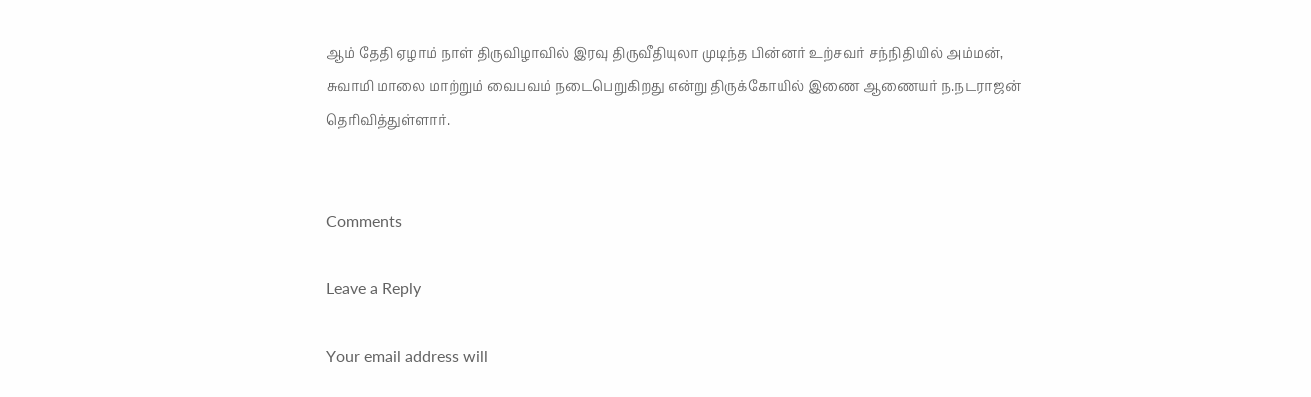ஆம் தேதி ஏழாம் நாள் திருவிழாவில் இரவு திருவீதியுலா முடிந்த பின்னர் உற்சவர் சந்நிதியில் அம்மன், சுவாமி மாலை மாற்றும் வைபவம் நடைபெறுகிறது என்று திருக்கோயில் இணை ஆணையர் ந.நடராஜன் தெரிவித்துள்ளார்.


Comments

Leave a Reply

Your email address will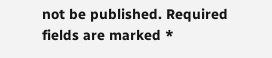not be published. Required fields are marked *